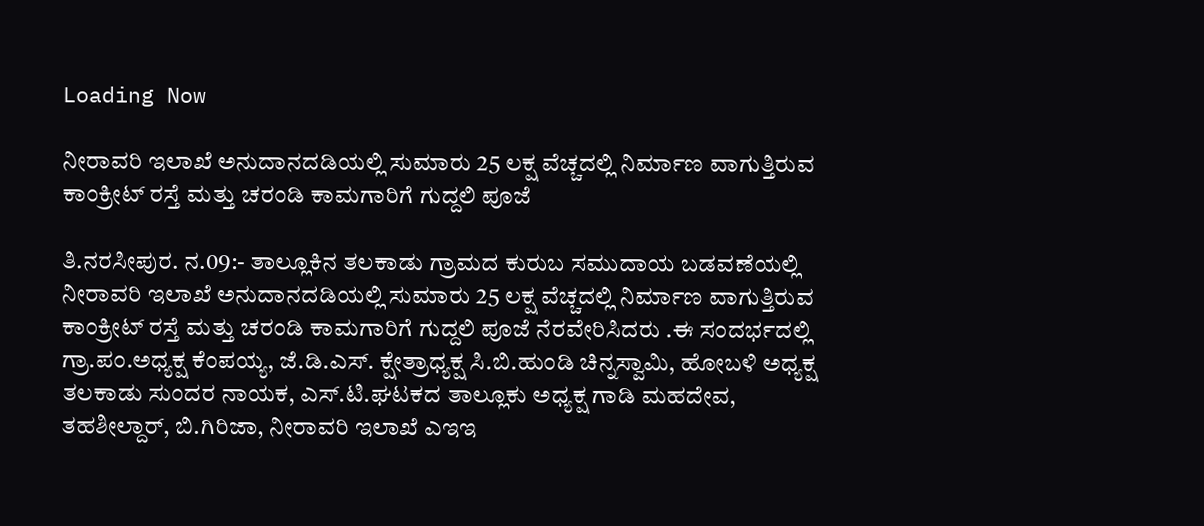Loading Now

ನೀರಾವರಿ ಇಲಾಖೆ ಅನುದಾನದಡಿಯಲ್ಲಿ ಸುಮಾರು 25 ಲಕ್ಷ ವೆಚ್ಚದಲ್ಲಿ ನಿರ್ಮಾಣ ವಾಗುತ್ತಿರುವ ಕಾಂಕ್ರೀಟ್ ರಸ್ತೆ ಮತ್ತು ಚರಂಡಿ ಕಾಮಗಾರಿಗೆ ಗುದ್ದಲಿ ಪೂಜೆ

ತಿ.ನರಸೀಪುರ. ನ.09:- ತಾಲ್ಲೂಕಿನ ತಲಕಾಡು ಗ್ರಾಮದ ಕುರುಬ ಸಮುದಾಯ ಬಡವಣೆಯಲ್ಲಿ ನೀರಾವರಿ ಇಲಾಖೆ ಅನುದಾನದಡಿಯಲ್ಲಿ ಸುಮಾರು 25 ಲಕ್ಷ ವೆಚ್ಚದಲ್ಲಿ ನಿರ್ಮಾಣ ವಾಗುತ್ತಿರುವ ಕಾಂಕ್ರೀಟ್ ರಸ್ತೆ ಮತ್ತು ಚರಂಡಿ ಕಾಮಗಾರಿಗೆ ಗುದ್ದಲಿ ಪೂಜೆ ನೆರವೇರಿಸಿದರು .ಈ ಸಂದರ್ಭದಲ್ಲಿ ಗ್ರಾ.ಪಂ.ಅಧ್ಯಕ್ಷ ಕೆಂಪಯ್ಯ, ಜೆ.ಡಿ.ಎಸ್. ಕ್ಷೇತ್ರಾಧ್ಯಕ್ಷ ಸಿ.ಬಿ.ಹುಂಡಿ ಚಿನ್ನಸ್ವಾಮಿ, ಹೋಬಳಿ ಅಧ್ಯಕ್ಷ ತಲಕಾಡು ಸುಂದರ ನಾಯಕ, ಎಸ್.ಟಿ.ಘಟಕದ ತಾಲ್ಲೂಕು ಅಧ್ಯಕ್ಷ ಗಾಡಿ ಮಹದೇವ, ತಹಶೀಲ್ದಾರ್, ಬಿ.ಗಿರಿಜಾ, ನೀರಾವರಿ ಇಲಾಖೆ ಎಇಇ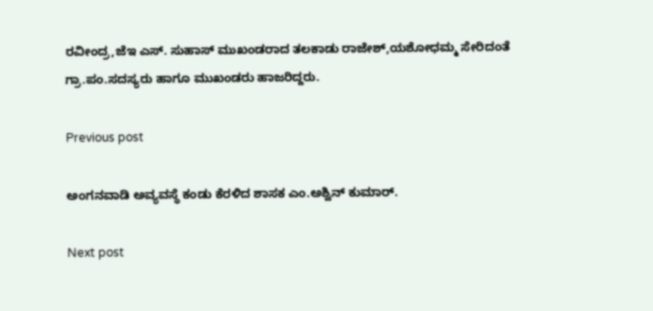ರವೀಂದ್ರ,ಜೆಇ ಎಸ್. ಸುಹಾಸ್ ಮುಖಂಡರಾದ ತಲಕಾಡು ರಾಜೇಶ್,ಯಶೋಧಮ್ಮ ಸೇರಿದಂತೆ ಗ್ರಾ.ಪಂ.ಸದಸ್ಯರು ಹಾಗೂ ಮುಖಂಡರು ಹಾಜರಿದ್ದರು.

Previous post

ಅಂಗನವಾಡಿ ಅವ್ಯವಸ್ಥೆ ಕಂಡು ಕೆರಳಿದ ಶಾಸಕ ಎಂ.ಅಶ್ವಿನ್ ಕುಮಾರ್.

Next post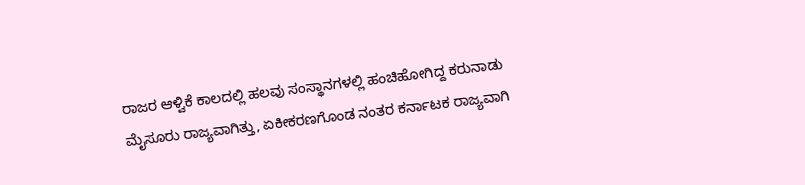ರಾಜರ ಆಳ್ವಿಕೆ ಕಾಲದಲ್ಲಿ ಹಲವು ಸಂಸ್ಥಾನಗಳಲ್ಲಿ ಹಂಚಿಹೋಗಿದ್ದ ಕರುನಾಡು ಮೈಸೂರು ರಾಜ್ಯವಾಗಿತ್ತು, ಏಕೀಕರಣಗೊಂಡ ನಂತರ ಕರ್ನಾಟಕ ರಾಜ್ಯವಾಗಿ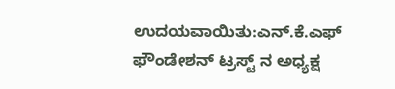ಉದಯವಾಯಿತು:ಎನ್.ಕೆ.ಎಫ್ ಫೌಂಡೇಶನ್ ಟ್ರಸ್ಟ್ ನ ಅಧ್ಯಕ್ಷ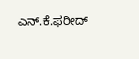ಎನ್.ಕೆ.ಫರೀದ್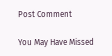Post Comment

You May Have Missed